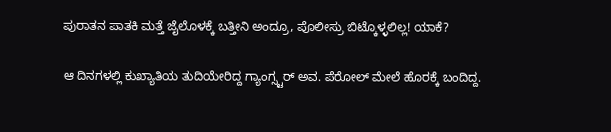ಪುರಾತನ ಪಾತಕಿ ಮತ್ತೆ ಜೈಲೊಳಕ್ಕೆ ಬತ್ತೀನಿ ಅಂದ್ರೂ, ಪೊಲೀಸ್ರು ಬಿಟ್ಕೊಳ್ಳಲಿಲ್ಲ! ಯಾಕೆ?

ಆ ದಿನಗಳಲ್ಲಿ ಕುಖ್ಯಾತಿಯ ತುದಿಯೇರಿದ್ದ ಗ್ಯಾಂಗ್ಸ್ಟರ್ ಅವ. ಪೆರೋಲ್ ಮೇಲೆ ಹೊರಕ್ಕೆ ಬಂದಿದ್ದ.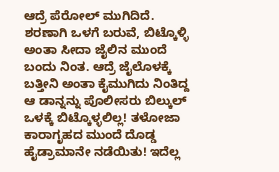ಆದ್ರೆ ಪೆರೋಲ್ ಮುಗಿದಿದೆ. ಶರಣಾಗಿ ಒಳಗೆ ಬರುವೆ, ಬಿಟ್ಕೊಳ್ಳಿ ಅಂತಾ ಸೀದಾ ಜೈಲಿನ ಮುಂದೆ ಬಂದು ನಿಂತ. ಆದ್ರೆ ಜೈಲೊಳಕ್ಕೆ ಬತ್ತೀನಿ ಅಂತಾ ಕೈಮುಗಿದು ನಿಂತಿದ್ದ ಆ ಡಾನ್ನನ್ನು ಪೊಲೀಸರು ಬಿಲ್ಕುಲ್ ಒಳಕ್ಕೆ ಬಿಟ್ಕೊಳ್ಳಲಿಲ್ಲ! ತಳೋಜಾ ಕಾರಾಗೃಹದ ಮುಂದೆ ದೊಡ್ಡ ಹೈಡ್ರಾಮಾನೇ ನಡೆಯಿತು! ಇದೆಲ್ಲ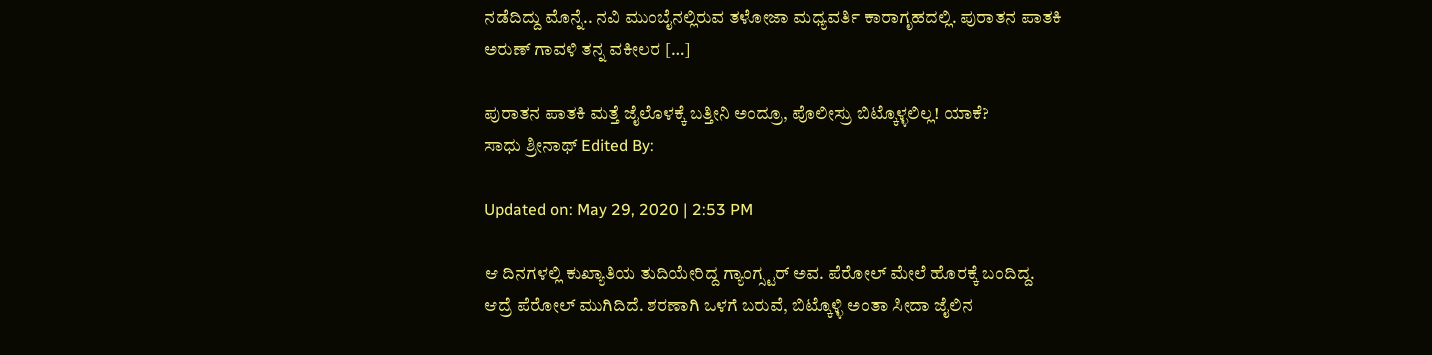ನಡೆದಿದ್ದು ಮೊನ್ನೆ.. ನವಿ ಮುಂಬೈನಲ್ಲಿರುವ ತಳೋಜಾ ಮಧ್ಯವರ್ತಿ ಕಾರಾಗೃಹದಲ್ಲಿ. ಪುರಾತನ ಪಾತಕಿ ಅರುಣ್ ಗಾವಳಿ ತನ್ನ ವಕೀಲರ […]

ಪುರಾತನ ಪಾತಕಿ ಮತ್ತೆ ಜೈಲೊಳಕ್ಕೆ ಬತ್ತೀನಿ ಅಂದ್ರೂ, ಪೊಲೀಸ್ರು ಬಿಟ್ಕೊಳ್ಳಲಿಲ್ಲ! ಯಾಕೆ?
ಸಾಧು ಶ್ರೀನಾಥ್ Edited By:

Updated on: May 29, 2020 | 2:53 PM

ಆ ದಿನಗಳಲ್ಲಿ ಕುಖ್ಯಾತಿಯ ತುದಿಯೇರಿದ್ದ ಗ್ಯಾಂಗ್ಸ್ಟರ್ ಅವ. ಪೆರೋಲ್ ಮೇಲೆ ಹೊರಕ್ಕೆ ಬಂದಿದ್ದ. ಆದ್ರೆ ಪೆರೋಲ್ ಮುಗಿದಿದೆ. ಶರಣಾಗಿ ಒಳಗೆ ಬರುವೆ, ಬಿಟ್ಕೊಳ್ಳಿ ಅಂತಾ ಸೀದಾ ಜೈಲಿನ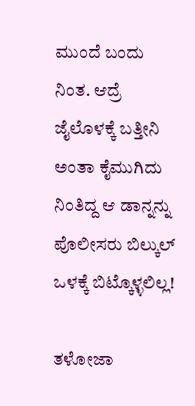ಮುಂದೆ ಬಂದು ನಿಂತ. ಆದ್ರೆ ಜೈಲೊಳಕ್ಕೆ ಬತ್ತೀನಿ ಅಂತಾ ಕೈಮುಗಿದು ನಿಂತಿದ್ದ ಆ ಡಾನ್ನನ್ನು ಪೊಲೀಸರು ಬಿಲ್ಕುಲ್ ಒಳಕ್ಕೆ ಬಿಟ್ಕೊಳ್ಳಲಿಲ್ಲ!

ತಳೋಜಾ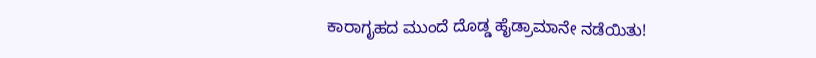ಕಾರಾಗೃಹದ ಮುಂದೆ ದೊಡ್ಡ ಹೈಡ್ರಾಮಾನೇ ನಡೆಯಿತು!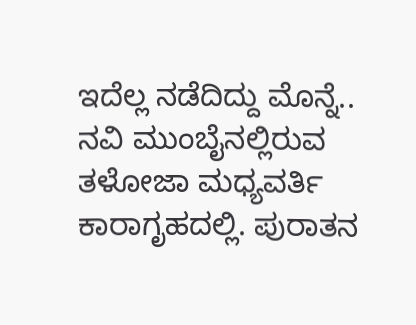ಇದೆಲ್ಲ ನಡೆದಿದ್ದು ಮೊನ್ನೆ.. ನವಿ ಮುಂಬೈನಲ್ಲಿರುವ ತಳೋಜಾ ಮಧ್ಯವರ್ತಿ ಕಾರಾಗೃಹದಲ್ಲಿ. ಪುರಾತನ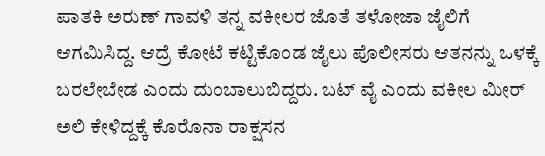ಪಾತಕಿ ಅರುಣ್ ಗಾವಳಿ ತನ್ನ ವಕೀಲರ ಜೊತೆ ತಳೋಜಾ ಜೈಲಿಗೆ ಆಗಮಿಸಿದ್ದ. ಆದ್ರೆ ಕೋಟೆ ಕಟ್ಟಿಕೊಂಡ ಜೈಲು ಪೊಲೀಸರು ಆತನನ್ನು ಒಳಕ್ಕೆ ಬರಲೇಬೇಡ ಎಂದು ದುಂಬಾಲುಬಿದ್ದರು. ಬಟ್ ವೈ ಎಂದು ವಕೀಲ ಮೀರ್ ಅಲಿ ಕೇಳಿದ್ದಕ್ಕೆ ಕೊರೊನಾ ರಾಕ್ಷಸನ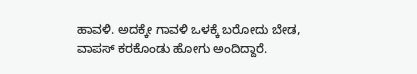ಹಾವಳಿ. ಅದಕ್ಕೇ ಗಾವಳಿ ಒಳಕ್ಕೆ ಬರೋದು ಬೇಡ, ವಾಪಸ್ ಕರಕೊಂಡು ಹೋಗು ಅಂದಿದ್ದಾರೆ.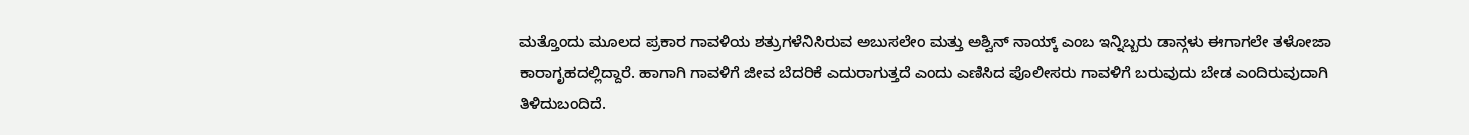ಮತ್ತೊಂದು ಮೂಲದ ಪ್ರಕಾರ ಗಾವಳಿಯ ಶತ್ರುಗಳೆನಿಸಿರುವ ಅಬುಸಲೇಂ ಮತ್ತು ಅಶ್ವಿನ್ ನಾಯ್ಕ್ ಎಂಬ ಇನ್ನಿಬ್ಬರು ಡಾನ್ಗಳು ಈಗಾಗಲೇ ತಳೋಜಾ ಕಾರಾಗೃಹದಲ್ಲಿದ್ದಾರೆ. ಹಾಗಾಗಿ ಗಾವಳಿಗೆ ಜೀವ ಬೆದರಿಕೆ ಎದುರಾಗುತ್ತದೆ ಎಂದು ಎಣಿಸಿದ ಪೊಲೀಸರು ಗಾವಳಿಗೆ ಬರುವುದು ಬೇಡ ಎಂದಿರುವುದಾಗಿ ತಿಳಿದುಬಂದಿದೆ.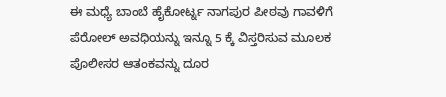ಈ ಮಧ್ಯೆ ಬಾಂಬೆ ಹೈಕೋರ್ಟ್ನ ನಾಗಪುರ ಪೀಠವು ಗಾವಳಿಗೆ ಪೆರೋಲ್ ಅವಧಿಯನ್ನು ಇನ್ನೂ 5 ಕ್ಕೆ ವಿಸ್ತರಿಸುವ ಮೂಲಕ ಪೊಲೀಸರ ಆತಂಕವನ್ನು ದೂರ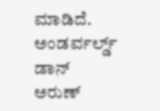ಮಾಡಿದೆ. ಅಂಡರ್ವರ್ಲ್ಡ್ ಡಾನ್ ಅರುಣ್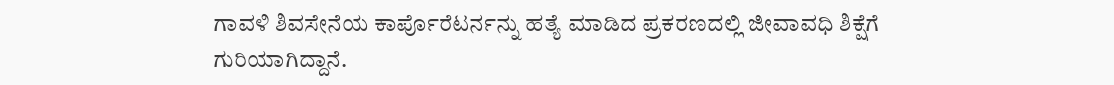ಗಾವಳಿ ಶಿವಸೇನೆಯ ಕಾರ್ಪೊರೆಟರ್ನನ್ನು ಹತ್ಯೆ ಮಾಡಿದ ಪ್ರಕರಣದಲ್ಲಿ ಜೀವಾವಧಿ ಶಿಕ್ಷೆಗೆ ಗುರಿಯಾಗಿದ್ದಾನೆ.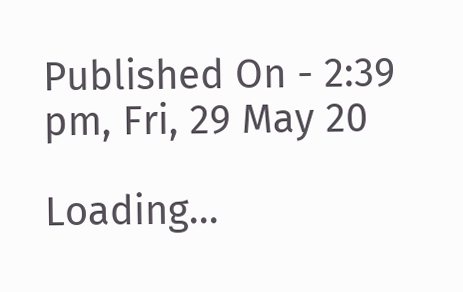Published On - 2:39 pm, Fri, 29 May 20

Loading...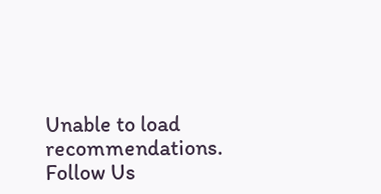Unable to load recommendations.
Follow Us